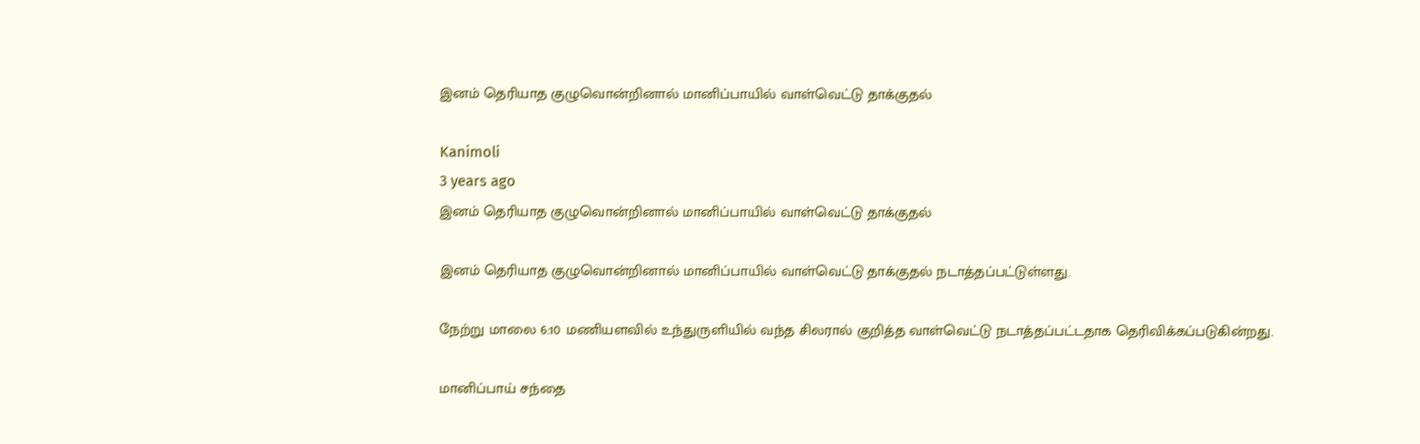இனம் தெரியாத குழுவொன்றினால் மானிப்பாயில் வாள்வெட்டு தாக்குதல்

Kanimoli
3 years ago
இனம் தெரியாத குழுவொன்றினால் மானிப்பாயில் வாள்வெட்டு தாக்குதல்

இனம் தெரியாத குழுவொன்றினால் மானிப்பாயில் வாள்வெட்டு தாக்குதல் நடாத்தப்பட்டுள்ளது.

நேற்று மாலை 6:10 மணியளவில் உந்துருளியில் வந்த சிலரால் குறித்த வாள்வெட்டு நடாத்தப்பட்டதாக தெரிவிக்கப்படுகின்றது.

மானிப்பாய் சந்தை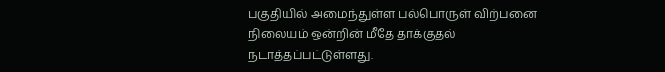பகுதியில் அமைந்துள்ள பல்பொருள் விற்பனை நிலையம் ஒன்றின் மீதே தாக்குதல் நடாத்தப்பட்டுள்ளது.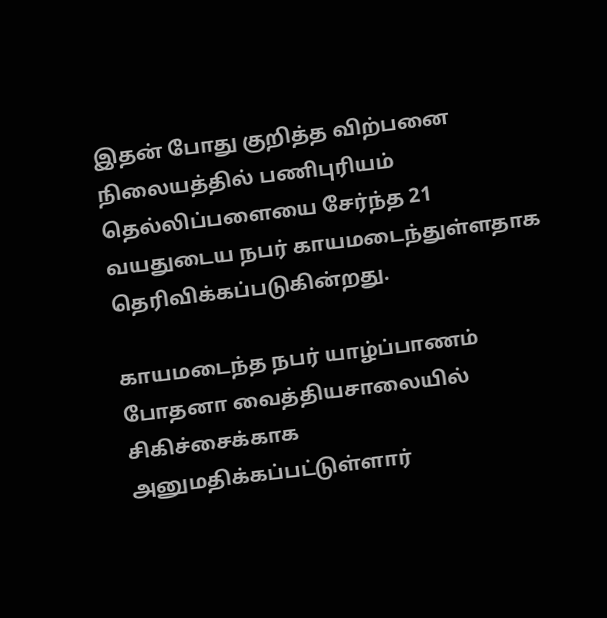இதன் போது குறித்த விற்பனை நிலையத்தில் பணிபுரியம் தெல்லிப்பளையை சேர்ந்த 21 வயதுடைய நபர் காயமடைந்துள்ளதாக தெரிவிக்கப்படுகின்றது.

காயமடைந்த நபர் யாழ்ப்பாணம் போதனா வைத்தியசாலையில் சிகிச்சைக்காக அனுமதிக்கப்பட்டுள்ளார்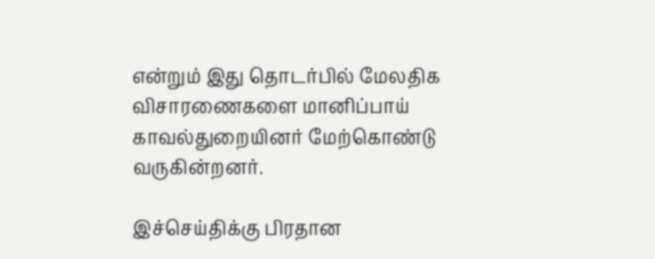என்றும் இது தொடர்பில் மேலதிக விசாரணைகளை மானிப்பாய் காவல்துறையினர் மேற்கொண்டு வருகின்றனர்.

இச்செய்திக்கு பிரதான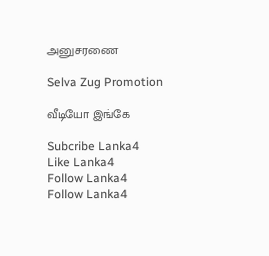அனுசரணை

Selva Zug Promotion

வீடியோ இங்கே

Subcribe Lanka4
Like Lanka4
Follow Lanka4
Follow Lanka4